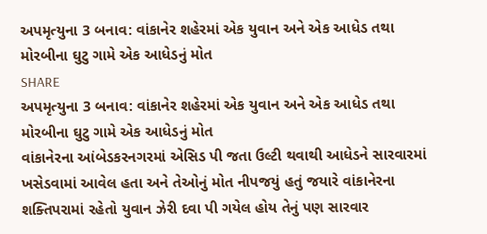અપમૃત્યુના 3 બનાવ: વાંકાનેર શહેરમાં એક યુવાન અને એક આધેડ તથા મોરબીના ઘુટુ ગામે એક આધેડનું મોત
SHARE
અપમૃત્યુના 3 બનાવ: વાંકાનેર શહેરમાં એક યુવાન અને એક આધેડ તથા મોરબીના ઘુટુ ગામે એક આધેડનું મોત
વાંકાનેરના આંબેડકરનગરમાં એસિડ પી જતા ઉલ્ટી થવાથી આધેડને સારવારમાં ખસેડવામાં આવેલ હતા અને તેઓનું મોત નીપજયું હતું જયારે વાંકાનેરના શક્તિપરામાં રહેતો યુવાન ઝેરી દવા પી ગયેલ હોય તેનું પણ સારવાર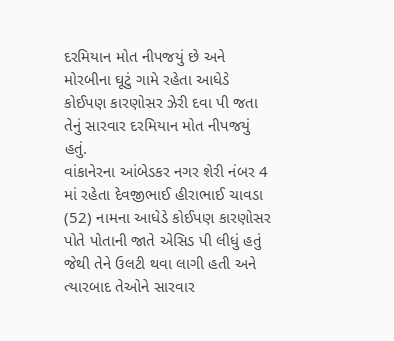દરમિયાન મોત નીપજયું છે અને મોરબીના ઘૂટું ગામે રહેતા આધેડે કોઈપણ કારણોસર ઝેરી દવા પી જતા તેનું સારવાર દરમિયાન મોત નીપજયું હતું.
વાંકાનેરના આંબેડકર નગર શેરી નંબર 4 માં રહેતા દેવજીભાઈ હીરાભાઈ ચાવડા (52) નામના આધેડે કોઈપણ કારણોસર પોતે પોતાની જાતે એસિડ પી લીધું હતું જેથી તેને ઉલટી થવા લાગી હતી અને ત્યારબાદ તેઓને સારવાર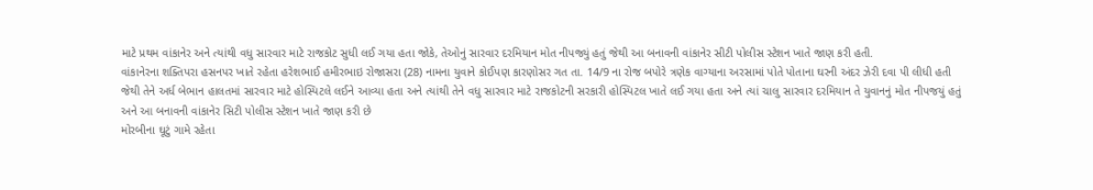માટે પ્રથમ વાંકાનેર અને ત્યાંથી વધુ સારવાર માટે રાજકોટ સુધી લઈ ગયા હતા જોકે, તેઓનું સારવાર દરમિયાન મોત નીપજ્યું હતું જેથી આ બનાવની વાંકાનેર સીટી પોલીસ સ્ટેશન ખાતે જાણ કરી હતી.
વાંકાનેરના શક્તિપરા હસનપર ખાતે રહેતા હરેશભાઈ હમીરભાઇ રોજાસરા (28) નામના યુવાને કોઈપણ કારણોસર ગત તા. 14/9 ના રોજ બપોરે ત્રણેક વાગ્યાના અરસામાં પોતે પોતાના ઘરની અંદર ઝેરી દવા પી લીધી હતી જેથી તેને અર્ધ બેભાન હાલતમાં સારવાર માટે હોસ્પિટલે લઈને આવ્યા હતા અને ત્યાંથી તેને વધુ સારવાર માટે રાજકોટની સરકારી હોસ્પિટલ ખાતે લઈ ગયા હતા અને ત્યાં ચાલુ સારવાર દરમિયાન તે યુવાનનું મોત નીપજયું હતું અને આ બનાવની વાંકાનેર સિટી પોલીસ સ્ટેશન ખાતે જાણ કરી છે
મોરબીના ઘૂટું ગામે રહેતા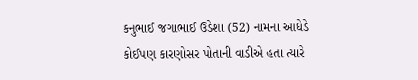કનુભાઈ જગાભાઈ ઉડેશા (52) નામના આધેડે કોઈપણ કારણોસર પોતાની વાડીએ હતા ત્યારે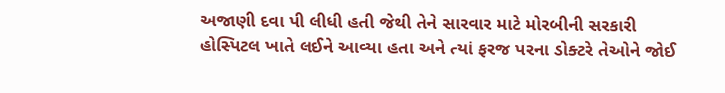અજાણી દવા પી લીધી હતી જેથી તેને સારવાર માટે મોરબીની સરકારી હોસ્પિટલ ખાતે લઈને આવ્યા હતા અને ત્યાં ફરજ પરના ડોક્ટરે તેઓને જોઈ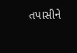તપાસીને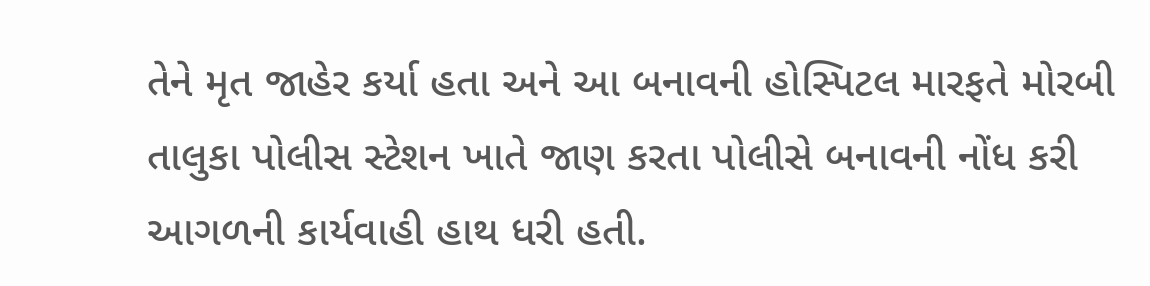તેને મૃત જાહેર કર્યા હતા અને આ બનાવની હોસ્પિટલ મારફતે મોરબી તાલુકા પોલીસ સ્ટેશન ખાતે જાણ કરતા પોલીસે બનાવની નોંધ કરી આગળની કાર્યવાહી હાથ ધરી હતી.